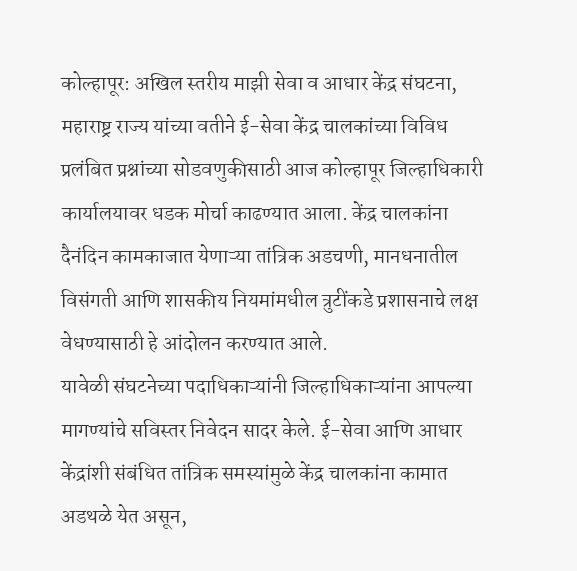कोल्हापूर: अखिल स्तरीय माझी सेवा व आधार केंद्र संघटना, महाराष्ट्र राज्य यांच्या वतीने ई-सेवा केंद्र चालकांच्या विविध प्रलंबित प्रश्नांच्या सोडवणुकीसाठी आज कोल्हापूर जिल्हाधिकारी कार्यालयावर धडक मोर्चा काढण्यात आला. केंद्र चालकांना दैनंदिन कामकाजात येणाऱ्या तांत्रिक अडचणी, मानधनातील विसंगती आणि शासकीय नियमांमधील त्रुटींकडे प्रशासनाचे लक्ष वेधण्यासाठी हे आंदोलन करण्यात आले.
यावेळी संघटनेच्या पदाधिकाऱ्यांनी जिल्हाधिकाऱ्यांना आपल्या मागण्यांचे सविस्तर निवेदन सादर केले. ई-सेवा आणि आधार केंद्रांशी संबंधित तांत्रिक समस्यांमुळे केंद्र चालकांना कामात अडथळे येत असून,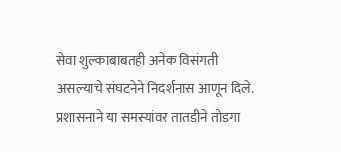सेवा शुल्काबाबतही अनेक विसंगती असल्याचे संघटनेने निदर्शनास आणून दिले. प्रशासनाने या समस्यांवर तातडीने तोडगा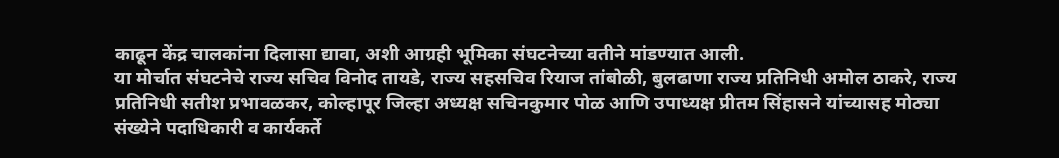काढून केंद्र चालकांना दिलासा द्यावा, अशी आग्रही भूमिका संघटनेच्या वतीने मांडण्यात आली.
या मोर्चात संघटनेचे राज्य सचिव विनोद तायडे, राज्य सहसचिव रियाज तांबोळी, बुलढाणा राज्य प्रतिनिधी अमोल ठाकरे, राज्य प्रतिनिधी सतीश प्रभावळकर, कोल्हापूर जिल्हा अध्यक्ष सचिनकुमार पोळ आणि उपाध्यक्ष प्रीतम सिंहासने यांच्यासह मोठ्या संख्येने पदाधिकारी व कार्यकर्ते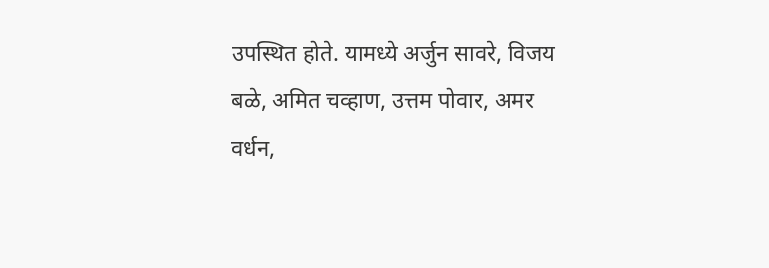उपस्थित होते. यामध्ये अर्जुन सावरे, विजय बळे, अमित चव्हाण, उत्तम पोवार, अमर वर्धन,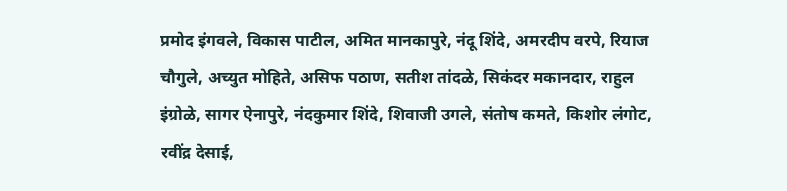प्रमोद इंगवले, विकास पाटील, अमित मानकापुरे, नंदू शिंदे, अमरदीप वरपे, रियाज चौगुले, अच्युत मोहिते, असिफ पठाण, सतीश तांदळे, सिकंदर मकानदार, राहुल इंग्रोळे, सागर ऐनापुरे, नंदकुमार शिंदे, शिवाजी उगले, संतोष कमते, किशोर लंगोट, रवींद्र देसाई,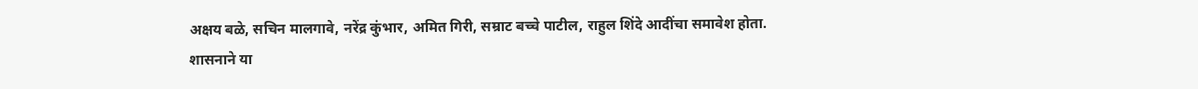अक्षय बळे, सचिन मालगावे, नरेंद्र कुंभार, अमित गिरी, सम्राट बच्चे पाटील, राहुल शिंदे आदींचा समावेश होता.
शासनाने या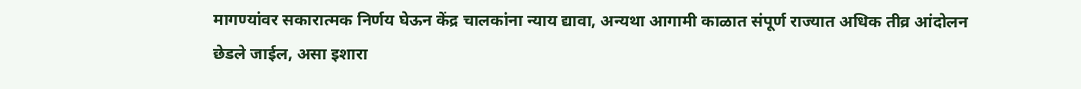मागण्यांवर सकारात्मक निर्णय घेऊन केंद्र चालकांना न्याय द्यावा, अन्यथा आगामी काळात संपूर्ण राज्यात अधिक तीव्र आंदोलन छेडले जाईल, असा इशारा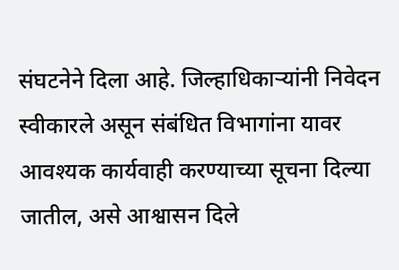संघटनेने दिला आहे. जिल्हाधिकाऱ्यांनी निवेदन स्वीकारले असून संबंधित विभागांना यावर आवश्यक कार्यवाही करण्याच्या सूचना दिल्या जातील, असे आश्वासन दिले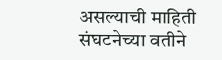असल्याची माहिती संघटनेच्या वतीने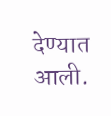देण्यात आली.